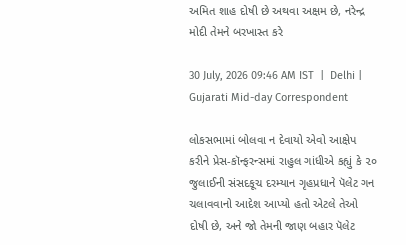અમિત શાહ દોષી છે અથવા અક્ષમ છે, નરેન્દ્ર મોદી તેમને બરખાસ્ત કરે

30 July, 2026 09:46 AM IST  |  Delhi | Gujarati Mid-day Correspondent

લોકસભામાં બોલવા ન દેવાયો એવો આક્ષેપ કરીને પ્રેસ-કૉન્ફરન્સમાં રાહુલ ગાંધીએ કહ્યું કે ૨૦ જુલાઈની સંસદકૂચ દરમ્યાન ગૃહપ્રધાને પૅલેટ ગન ચલાવવાનો આદેશ આપ્યો હતો એટલે તેઓ દોષી છે, અને જો તેમની જાણ બહાર પૅલેટ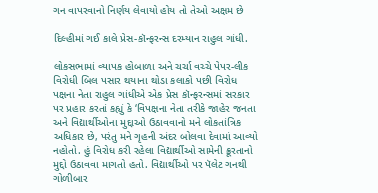ગન વાપરવાનો નિર્ણય લેવાયો હોય તો તેઓ અક્ષમ છે

દિલ્હીમાં ગઈ કાલે પ્રેસ-કૉન્ફરન્સ દરમ્યાન રાહુલ ગાંધી.

લોકસભામાં વ્યાપક હોબાળા અને ચર્ચા વચ્ચે પેપર-લીક વિરોધી બિલ પસાર થયાના થોડા કલાકો પછી વિરોધ પક્ષના નેતા રાહુલ ગાંધીએ એક પ્રેસ કૉન્ફરન્સમાં સરકાર પર પ્રહાર કરતાં કહ્યું કે ‘વિપક્ષના નેતા તરીકે જાહેર જનતા અને વિદ્યાર્થીઓના મુદ્દાઓ ઉઠાવવાનો મને લોકતાંત્રિક અધિકાર છે, પરંતુ મને ગૃહની અંદર બોલવા દેવામાં આવ્યો નહોતો. હું વિરોધ કરી રહેલા વિદ્યાર્થીઓ સામેની ક્રૂરતાનો મુદ્દો ઉઠાવવા માગતો હતો. વિદ્યાર્થીઓ પર પૅલેટ ગનથી ગોળીબાર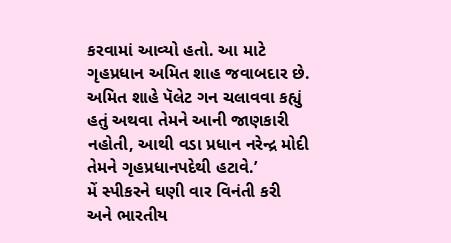કરવામાં આવ્યો હતો. આ માટે ગૃહપ્રધાન અમિત શાહ જવાબદાર છે. અમિત શાહે પૅલેટ ગન ચલાવવા કહ્યું હતું અથવા તેમને આની જાણકારી નહોતી, આથી વડા પ્રધાન નરેન્દ્ર મોદી તેમને ગૃહપ્રધાનપદેથી હટાવે.’
મેં સ્પીકરને ઘણી વાર વિનંતી કરી અને ભારતીય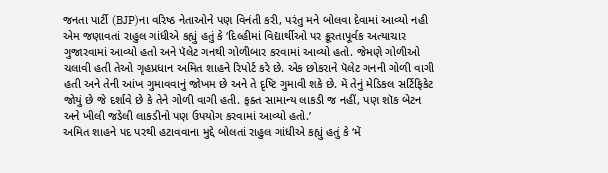જનતા પાર્ટી (BJP)ના વરિષ્ઠ નેતાઓને પણ વિનંતી કરી, પરંતુ મને બોલવા દેવામાં આવ્યો નહી એમ જણાવતાં રાહુલ ગાંધીએ કહ્યું હતું કે ‘દિલ્હીમાં વિદ્યાર્થીઓ પર ક્રૂરતાપૂર્વક અત્યાચાર ગુજારવામાં આવ્યો હતો અને પૅલેટ ગનથી ગોળીબાર કરવામાં આવ્યો હતો. જેમણે ગોળીઓ ચલાવી હતી તેઓ ગૃહપ્રધાન અમિત શાહને રિપોર્ટ કરે છે. એક છોકરાને પૅલેટ ગનની ગોળી વાગી હતી અને તેની આંખ ગુમાવવાનું જોખમ છે અને તે દૃષ્ટિ ગુમાવી શકે છે. મેં તેનું મેડિકલ સર્ટિફિકેટ જોયું છે જે દર્શાવે છે કે તેને ગોળી વાગી હતી. ફક્ત સામાન્ય લાકડી જ નહીં, પણ શૉક બેટન અને ખીલી જડેલી લાકડીનો પણ ઉપયોગ કરવામાં આવ્યો હતો.’
અમિત શાહને પદ પરથી હટાવવાના મુદ્દે બોલતાં રાહુલ ગાંધીએ કહ્યું હતું કે ‘મેં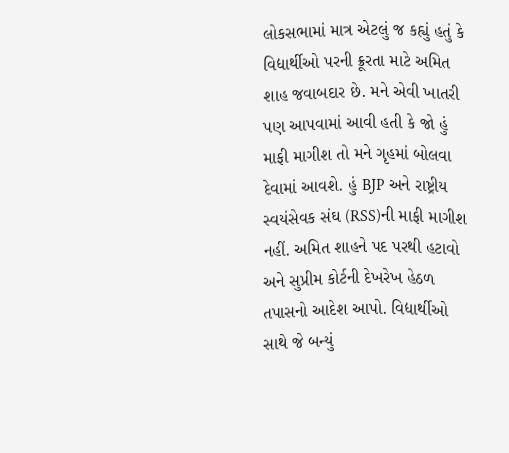લોકસભામાં માત્ર એટલું જ કહ્યું હતું કે વિદ્યાર્થીઓ પરની ક્રૂરતા માટે અમિત શાહ જવાબદાર છે. મને એવી ખાતરી પણ આપવામાં આવી હતી કે જો હું માફી માગીશ તો મને ગૃહમાં બોલવા દેવામાં આવશે. હું BJP અને રાષ્ટ્રીય સ્વયંસેવક સંઘ (RSS)ની માફી માગીશ નહીં. અમિત શાહને પદ પરથી હટાવો અને સુપ્રીમ કોર્ટની દેખરેખ હેઠળ તપાસનો આદેશ આપો. વિદ્યાર્થીઓ સાથે જે બન્યું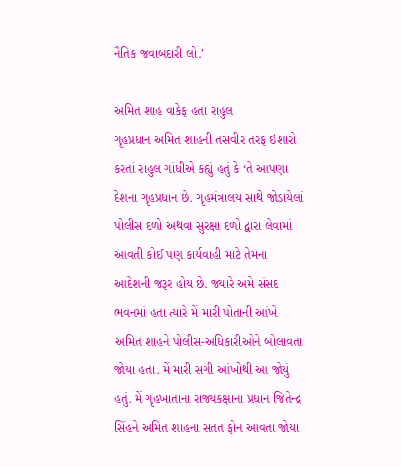નૈતિક જવાબદારી લો.’

અમિત શાહ વાકેફ હતા રાહુલ
ગૃહપ્રધાન અમિત શાહની તસવીર તરફ ઇશારો કરતાં રાહુલ ગાંધીએ કહ્યું હતું કે ‘તે આપણા દેશના ગૃહપ્રધાન છે. ગૃહમંત્રાલય સાથે જોડાયેલાં પોલીસ દળો અથવા સુરક્ષા દળો દ્વારા લેવામાં આવતી કોઈ પણ કાર્યવાહી માટે તેમના આદેશની જરૂર હોય છે. જ્યારે અમે સંસદ ભવનમાં હતા ત્યારે મેં મારી પોતાની આંખે અમિત શાહને પોલીસ-અધિકારીઓને બોલાવતા જોયા હતા. મેં મારી સગી આંખોથી આ જોયું હતું. મેં ગૃહખાતાના રાજ્યકક્ષાના પ્રધાન જિતેન્દ્ર સિંહને અમિત શાહના સતત ફોન આવતા જોયા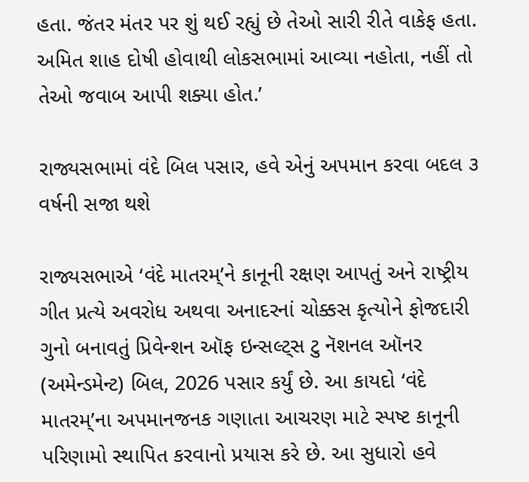હતા. જંતર મંતર પર શું થઈ રહ્યું છે તેઓ સારી રીતે વાકેફ હતા. અમિત શાહ દોષી હોવાથી લોકસભામાં આવ્યા નહોતા, નહીં તો તેઓ જવાબ આપી શક્યા હોત.’

રાજ્યસભામાં વંદે બિલ પસાર, હવે એનું અપમાન કરવા બદલ ૩ વર્ષની સજા થશે

રાજ્યસભાએ ‘વંદે માતરમ‍્’ને કાનૂની રક્ષણ આપતું અને રાષ્ટ્રીય ગીત પ્રત્યે અવરોધ અથવા અનાદરનાં ચોક્કસ કૃત્યોને ફોજદારી ગુનો બનાવતું પ્રિવેન્શન ઑફ ઇન્સલ્ટ‍્સ ટુ નૅશનલ ઑનર (અમેન્ડમેન્ટ) બિલ, 2026 પસાર કર્યું છે. આ કાયદો ‘વંદે માતરમ‍્’ના અપમાનજનક ગણાતા આચરણ માટે સ્પષ્ટ કાનૂની પરિણામો સ્થાપિત કરવાનો પ્રયાસ કરે છે. આ સુધારો હવે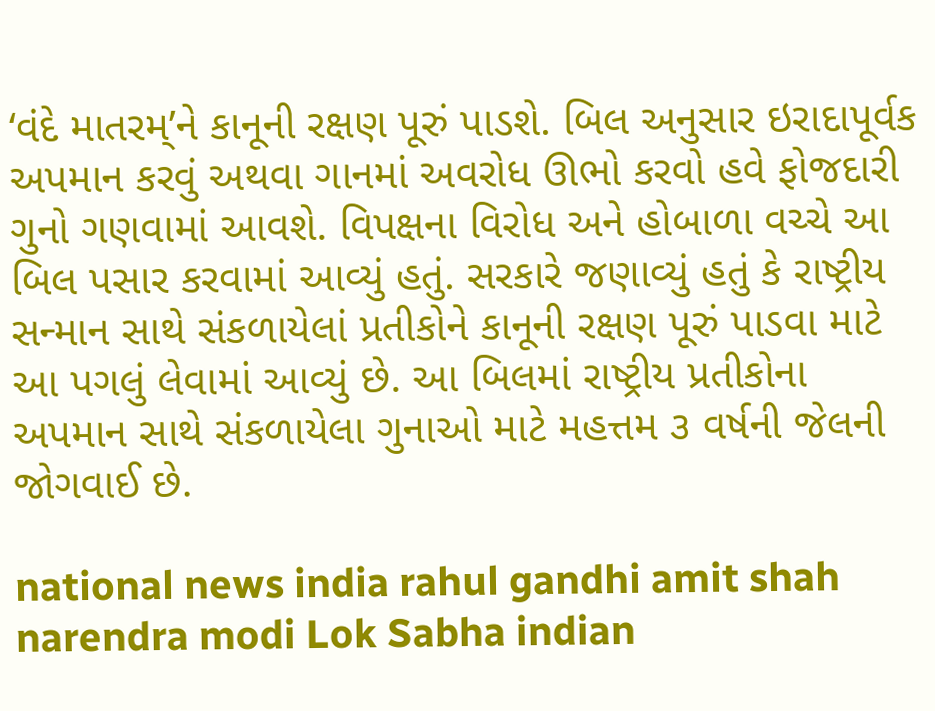‘વંદે માતરમ‍્’ને કાનૂની રક્ષણ પૂરું પાડશે. બિલ અનુસાર ઇરાદાપૂર્વક અપમાન કરવું અથવા ગાનમાં અવરોધ ઊભો કરવો હવે ફોજદારી ગુનો ગણવામાં આવશે. વિપક્ષના વિરોધ અને હોબાળા વચ્ચે આ બિલ પસાર કરવામાં આવ્યું હતું. સરકારે જણાવ્યું હતું કે રાષ્ટ્રીય સન્માન સાથે સંકળાયેલાં પ્રતીકોને કાનૂની રક્ષણ પૂરું પાડવા માટે આ પગલું લેવામાં આવ્યું છે. આ બિલમાં રાષ્ટ્રીય પ્રતીકોના અપમાન સાથે સંકળાયેલા ગુનાઓ માટે મહત્તમ ૩ વર્ષની જેલની જોગવાઈ છે.

national news india rahul gandhi amit shah narendra modi Lok Sabha indian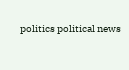politics political news